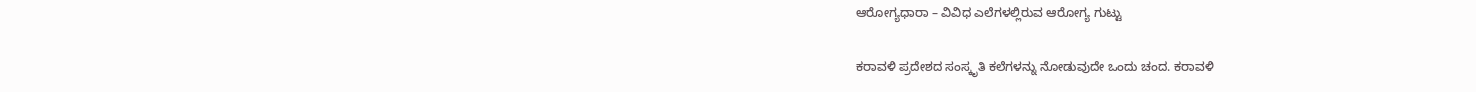ಆರೋಗ್ಯಧಾರಾ – ವಿವಿಧ ಎಲೆಗಳಲ್ಲಿರುವ ಆರೋಗ್ಯ ಗುಟ್ಟು

ಕರಾವಳಿ ಪ್ರದೇಶದ ಸಂಸ್ಕೃತಿ ಕಲೆಗಳನ್ನು ನೋಡುವುದೇ ಒಂದು ಚಂದ. ಕರಾವಳಿ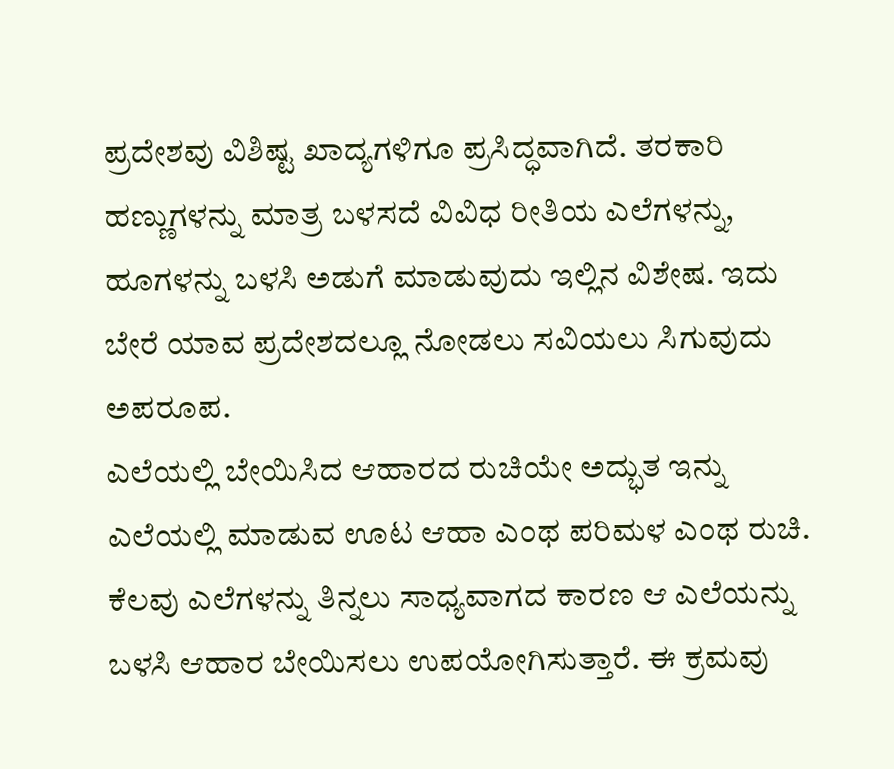ಪ್ರದೇಶವು ವಿಶಿಷ್ಟ ಖಾದ್ಯಗಳಿಗೂ ಪ್ರಸಿದ್ಧವಾಗಿದೆ. ತರಕಾರಿ ಹಣ್ಣುಗಳನ್ನು ಮಾತ್ರ ಬಳಸದೆ ವಿವಿಧ ರೀತಿಯ ಎಲೆಗಳನ್ನು, ಹೂಗಳನ್ನು ಬಳಸಿ ಅಡುಗೆ ಮಾಡುವುದು ಇಲ್ಲಿನ ವಿಶೇಷ. ಇದು ಬೇರೆ ಯಾವ ಪ್ರದೇಶದಲ್ಲೂ ನೋಡಲು ಸವಿಯಲು ಸಿಗುವುದು ಅಪರೂಪ.
ಎಲೆಯಲ್ಲಿ ಬೇಯಿಸಿದ ಆಹಾರದ ರುಚಿಯೇ ಅದ್ಭುತ ಇನ್ನು ಎಲೆಯಲ್ಲಿ ಮಾಡುವ ಊಟ ಆಹಾ ಎಂಥ ಪರಿಮಳ ಎಂಥ ರುಚಿ. ಕೆಲವು ಎಲೆಗಳನ್ನು ತಿನ್ನಲು ಸಾಧ್ಯವಾಗದ ಕಾರಣ ಆ ಎಲೆಯನ್ನು ಬಳಸಿ ಆಹಾರ ಬೇಯಿಸಲು ಉಪಯೋಗಿಸುತ್ತಾರೆ. ಈ ಕ್ರಮವು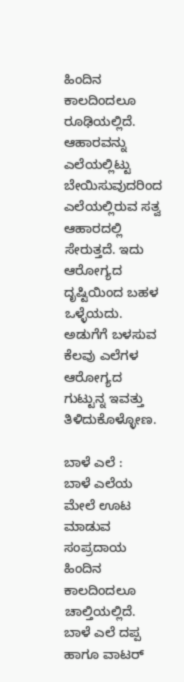ಹಿಂದಿನ ಕಾಲದಿಂದಲೂ ರೂಢಿಯಲ್ಲಿದೆ. ಆಹಾರವನ್ನು ಎಲೆಯಲ್ಲಿಟ್ಟು ಬೇಯಿಸುವುದರಿಂದ ಎಲೆಯಲ್ಲಿರುವ ಸತ್ವ ಆಹಾರದಲ್ಲಿ ಸೇರುತ್ತದೆ. ಇದು ಆರೋಗ್ಯದ ದೃಷ್ಟಿಯಿಂದ ಬಹಳ ಒಳ್ಳೆಯದು. ಅಡುಗೆಗೆ ಬಳಸುವ ಕೆಲವು ಎಲೆಗಳ ಆರೋಗ್ಯದ ಗುಟ್ಟುನ್ನ ಇವತ್ತು ತಿಳಿದುಕೊಳ್ಳೋಣ.

ಬಾಳೆ ಎಲೆ :
ಬಾಳೆ ಎಲೆಯ ಮೇಲೆ ಊಟ ಮಾಡುವ ಸಂಪ್ರದಾಯ ಹಿಂದಿನ ಕಾಲದಿಂದಲೂ ಚಾಲ್ತಿಯಲ್ಲಿದೆ. ಬಾಳೆ ಎಲೆ ದಪ್ಪ ಹಾಗೂ ವಾಟರ್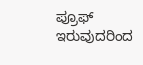ಪ್ರೂಫ್ ಇರುವುದರಿಂದ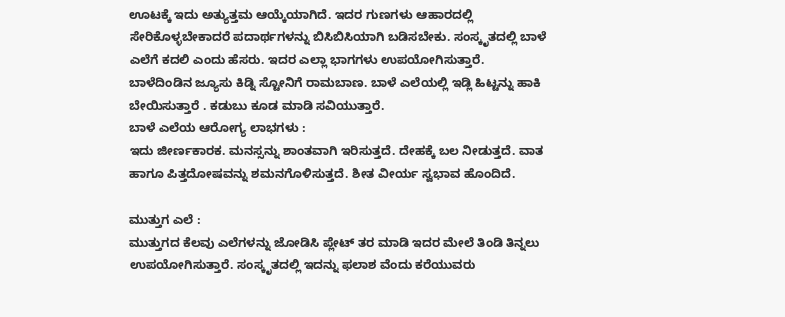ಊಟಕ್ಕೆ ಇದು ಅತ್ಯುತ್ತಮ ಆಯ್ಕೆಯಾಗಿದೆ. ಇದರ ಗುಣಗಳು ಆಹಾರದಲ್ಲಿ ಸೇರಿಕೊಳ್ಳಬೇಕಾದರೆ ಪದಾರ್ಥಗಳನ್ನು ಬಿಸಿಬಿಸಿಯಾಗಿ ಬಡಿಸಬೇಕು. ಸಂಸ್ಕೃತದಲ್ಲಿ ಬಾಳೆ ಎಲೆಗೆ ಕದಲಿ ಎಂದು ಹೆಸರು. ಇದರ ಎಲ್ಲಾ ಭಾಗಗಳು ಉಪಯೋಗಿಸುತ್ತಾರೆ. ಬಾಳೆದಿಂಡಿನ ಜ್ಯೂಸು ಕಿಡ್ನಿ ಸ್ಟೋನಿಗೆ ರಾಮಬಾಣ. ಬಾಳೆ ಎಲೆಯಲ್ಲಿ ಇಡ್ಲಿ ಹಿಟ್ಟನ್ನು ಹಾಕಿ ಬೇಯಿಸುತ್ತಾರೆ . ಕಡುಬು ಕೂಡ ಮಾಡಿ ಸವಿಯುತ್ತಾರೆ.
ಬಾಳೆ ಎಲೆಯ ಆರೋಗ್ಯ ಲಾಭಗಳು :
ಇದು ಜೀರ್ಣಕಾರಕ. ಮನಸ್ಸನ್ನು ಶಾಂತವಾಗಿ ಇರಿಸುತ್ತದೆ. ದೇಹಕ್ಕೆ ಬಲ ನೀಡುತ್ತದೆ. ವಾತ ಹಾಗೂ ಪಿತ್ತದೋಷವನ್ನು ಶಮನಗೊಳಿಸುತ್ತದೆ. ಶೀತ ವೀರ್ಯ ಸ್ವಭಾವ ಹೊಂದಿದೆ.

ಮುತ್ತುಗ ಎಲೆ :
ಮುತ್ತುಗದ ಕೆಲವು ಎಲೆಗಳನ್ನು ಜೋಡಿಸಿ ಪ್ಲೇಟ್‌ ತರ ಮಾಡಿ ಇದರ ಮೇಲೆ ತಿಂಡಿ ತಿನ್ನಲು ಉಪಯೋಗಿಸುತ್ತಾರೆ. ಸಂಸ್ಕೃತದಲ್ಲಿ ಇದನ್ನು ಫಲಾಶ ವೆಂದು ಕರೆಯುವರು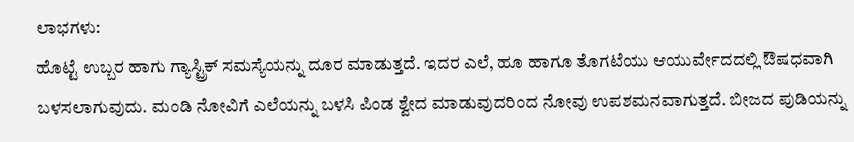ಲಾಭಗಳು:
ಹೊಟ್ಟೆ ಉಬ್ಬರ ಹಾಗು ಗ್ಯಾಸ್ಟ್ರಿಕ್ ಸಮಸ್ಯೆಯನ್ನು ದೂರ ಮಾಡುತ್ತದೆ. ಇದರ ಎಲೆ, ಹೂ ಹಾಗೂ ತೊಗಟೆಯು ಆಯುರ್ವೇದದಲ್ಲಿ ಔಷಧವಾಗಿ ಬಳಸಲಾಗುವುದು. ಮಂಡಿ ನೋವಿಗೆ ಎಲೆಯನ್ನು ಬಳಸಿ ಪಿಂಡ ಶ್ವೇದ ಮಾಡುವುದರಿಂದ ನೋವು ಉಪಶಮನವಾಗುತ್ತದೆ. ಬೀಜದ ಪುಡಿಯನ್ನು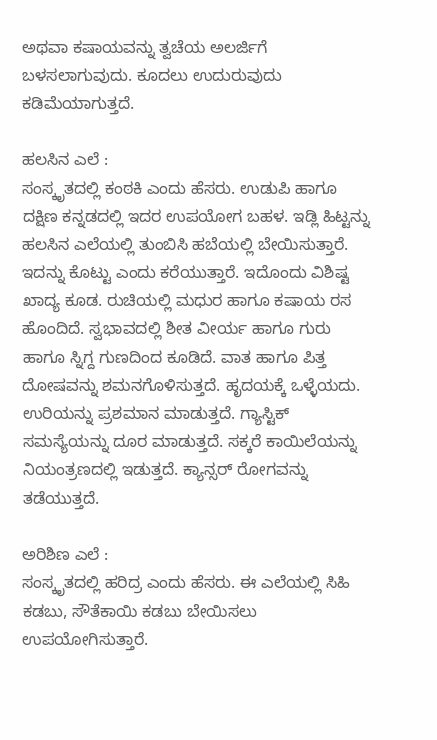ಅಥವಾ ಕಷಾಯವನ್ನು ತ್ವಚೆಯ ಅಲರ್ಜಿಗೆ ಬಳಸಲಾಗುವುದು. ಕೂದಲು ಉದುರುವುದು ಕಡಿಮೆಯಾಗುತ್ತದೆ.

ಹಲಸಿನ ಎಲೆ :
ಸಂಸ್ಕೃತದಲ್ಲಿ ಕಂಠಕಿ ಎಂದು ಹೆಸರು. ಉಡುಪಿ ಹಾಗೂ ದಕ್ಷಿಣ ಕನ್ನಡದಲ್ಲಿ ಇದರ ಉಪಯೋಗ ಬಹಳ. ಇಡ್ಲಿ ಹಿಟ್ಟನ್ನು ಹಲಸಿನ ಎಲೆಯಲ್ಲಿ ತುಂಬಿಸಿ ಹಬೆಯಲ್ಲಿ ಬೇಯಿಸುತ್ತಾರೆ. ಇದನ್ನು ಕೊಟ್ಟು ಎಂದು ಕರೆಯುತ್ತಾರೆ. ಇದೊಂದು ವಿಶಿಷ್ಟ ಖಾದ್ಯ ಕೂಡ. ರುಚಿಯಲ್ಲಿ ಮಧುರ ಹಾಗೂ ಕಷಾಯ ರಸ ಹೊಂದಿದೆ. ಸ್ವಭಾವದಲ್ಲಿ ಶೀತ ವೀರ್ಯ ಹಾಗೂ ಗುರು ಹಾಗೂ ಸ್ನಿಗ್ದ ಗುಣದಿಂದ ಕೂಡಿದೆ. ವಾತ ಹಾಗೂ ಪಿತ್ತ ದೋಷವನ್ನು ಶಮನಗೊಳಿಸುತ್ತದೆ. ಹೃದಯಕ್ಕೆ ಒಳ್ಳೆಯದು. ಉರಿಯನ್ನು ಪ್ರಶಮಾನ ಮಾಡುತ್ತದೆ. ಗ್ಯಾಸ್ಟಿಕ್ ಸಮಸ್ಯೆಯನ್ನು ದೂರ ಮಾಡುತ್ತದೆ. ಸಕ್ಕರೆ ಕಾಯಿಲೆಯನ್ನು ನಿಯಂತ್ರಣದಲ್ಲಿ ಇಡುತ್ತದೆ. ಕ್ಯಾನ್ಸರ್ ರೋಗವನ್ನು ತಡೆಯುತ್ತದೆ.

ಅರಿಶಿಣ ಎಲೆ :
ಸಂಸ್ಕೃತದಲ್ಲಿ ಹರಿದ್ರ ಎಂದು ಹೆಸರು. ಈ ಎಲೆಯಲ್ಲಿ ಸಿಹಿ ಕಡಬು, ಸೌತೆಕಾಯಿ ಕಡಬು ಬೇಯಿಸಲು ಉಪಯೋಗಿಸುತ್ತಾರೆ.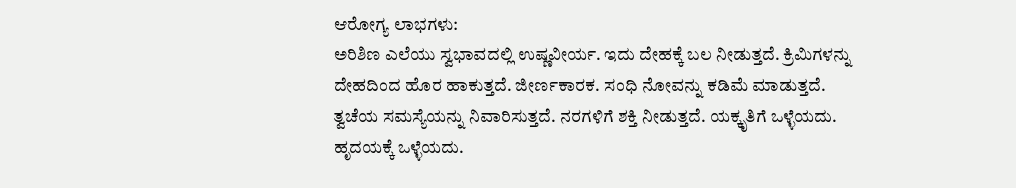ಆರೋಗ್ಯ ಲಾಭಗಳು:
ಅರಿಶಿಣ ಎಲೆಯು ಸ್ವಭಾವದಲ್ಲಿ ಉಷ್ಣವೀರ್ಯ. ಇದು ದೇಹಕ್ಕೆ ಬಲ ನೀಡುತ್ತದೆ. ಕ್ರಿಮಿಗಳನ್ನು ದೇಹದಿಂದ ಹೊರ ಹಾಕುತ್ತದೆ. ಜೀರ್ಣಕಾರಕ. ಸಂಧಿ ನೋವನ್ನು ಕಡಿಮೆ ಮಾಡುತ್ತದೆ. ತ್ವಚೆಯ ಸಮಸ್ಯೆಯನ್ನು ನಿವಾರಿಸುತ್ತದೆ. ನರಗಳಿಗೆ ಶಕ್ತಿ ನೀಡುತ್ತದೆ. ಯಕ್ಕೃತಿಗೆ ಒಳ್ಳೆಯದು. ಹೃದಯಕ್ಕೆ ಒಳ್ಳೆಯದು.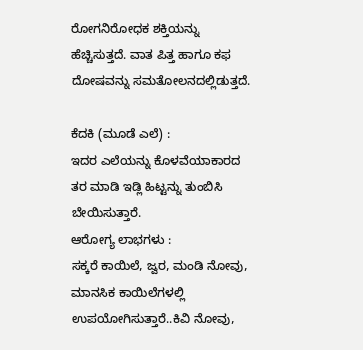ರೋಗನಿರೋಧಕ ಶಕ್ತಿಯನ್ನು ಹೆಚ್ಚಿಸುತ್ತದೆ. ವಾತ ಪಿತ್ತ ಹಾಗೂ ಕಫ ದೋಷವನ್ನು ಸಮತೋಲನದಲ್ಲಿಡುತ್ತದೆ.

ಕೆದಕಿ (ಮೂಡೆ ಎಲೆ) :
ಇದರ ಎಲೆಯನ್ನು ಕೊಳವೆಯಾಕಾರದ ತರ ಮಾಡಿ ಇಡ್ಲಿ ಹಿಟ್ಟನ್ನು ತುಂಬಿಸಿ ಬೇಯಿಸುತ್ತಾರೆ.
ಆರೋಗ್ಯ ಲಾಭಗಳು :
ಸಕ್ಕರೆ ಕಾಯಿಲೆ, ಜ್ವರ, ಮಂಡಿ ನೋವು, ಮಾನಸಿಕ ಕಾಯಿಲೆಗಳಲ್ಲಿ ಉಪಯೋಗಿಸುತ್ತಾರೆ..ಕಿವಿ ನೋವು,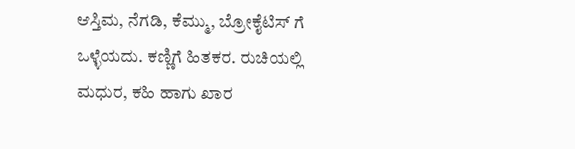ಆಸ್ತಿಮ, ನೆಗಡಿ, ಕೆಮ್ಮು, ಬ್ರೋಕೈಟಿಸ್ ಗೆ ಒಳ್ಳೆಯದು. ಕಣ್ಣಿಗೆ ಹಿತಕರ. ರುಚಿಯಲ್ಲಿ ಮಧುರ, ಕಹಿ ಹಾಗು ಖಾರ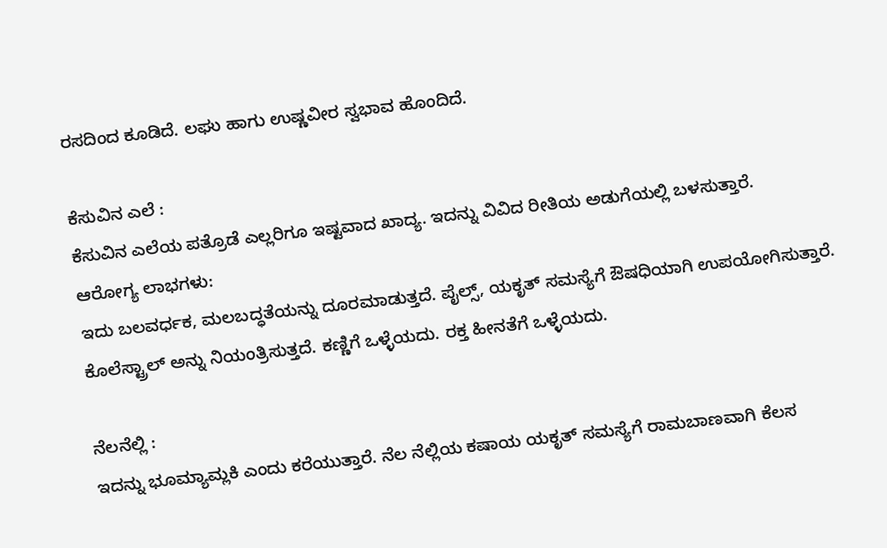ರಸದಿಂದ ಕೂಡಿದೆ. ಲಘು ಹಾಗು ಉಷ್ಣವೀರ ಸ್ವಭಾವ ಹೊಂದಿದೆ.

ಕೆಸುವಿನ ಎಲೆ :
ಕೆಸುವಿನ ಎಲೆಯ ಪತ್ರೊಡೆ ಎಲ್ಲರಿಗೂ ಇಷ್ಟವಾದ ಖಾದ್ಯ. ಇದನ್ನು ವಿವಿದ ರೀತಿಯ ಅಡುಗೆಯಲ್ಲಿ ಬಳಸುತ್ತಾರೆ.
ಆರೋಗ್ಯ ಲಾಭಗಳು:
ಇದು ಬಲವರ್ಧಕ, ಮಲಬದ್ಧತೆಯನ್ನು ದೂರಮಾಡುತ್ತದೆ. ಪೈಲ್ಸ್, ಯಕೃತ್ ಸಮಸ್ಯೆಗೆ ಔಷಧಿಯಾಗಿ ಉಪಯೋಗಿಸುತ್ತಾರೆ. ಕೊಲೆಸ್ಟ್ರಾಲ್ ಅನ್ನು ನಿಯಂತ್ರಿಸುತ್ತದೆ. ಕಣ್ಣಿಗೆ ಒಳ್ಳೆಯದು. ರಕ್ತ ಹೀನತೆಗೆ ಒಳ್ಳೆಯದು.

ನೆಲನೆಲ್ಲಿ :
ಇದನ್ನು ಭೂಮ್ಯಾಮ್ಲಕಿ ಎಂದು ಕರೆಯುತ್ತಾರೆ. ನೆಲ ನೆಲ್ಲಿಯ ಕಷಾಯ ಯಕೃತ್ ಸಮಸ್ಯೆಗೆ ರಾಮಬಾಣವಾಗಿ ಕೆಲಸ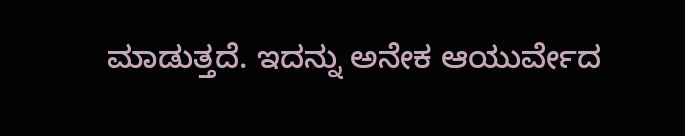ಮಾಡುತ್ತದೆ. ಇದನ್ನು ಅನೇಕ ಆಯುರ್ವೇದ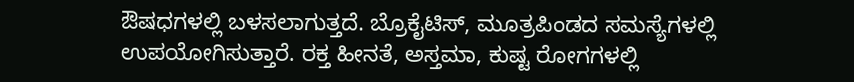ಔಷಧಗಳಲ್ಲಿ ಬಳಸಲಾಗುತ್ತದೆ. ಬ್ರೊಕೈಟಿಸ್, ಮೂತ್ರಪಿಂಡದ ಸಮಸ್ಯೆಗಳಲ್ಲಿ ಉಪಯೋಗಿಸುತ್ತಾರೆ. ರಕ್ತ ಹೀನತೆ, ಅಸ್ತಮಾ, ಕುಷ್ಟ ರೋಗಗಳಲ್ಲಿ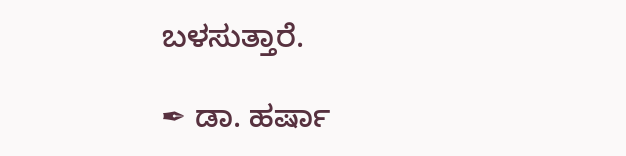ಬಳಸುತ್ತಾರೆ.

✒ ಡಾ. ಹರ್ಷಾ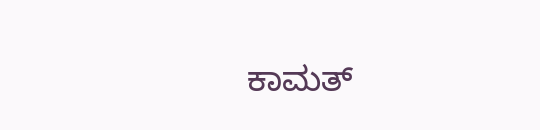ಕಾಮತ್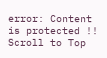error: Content is protected !!
Scroll to Top